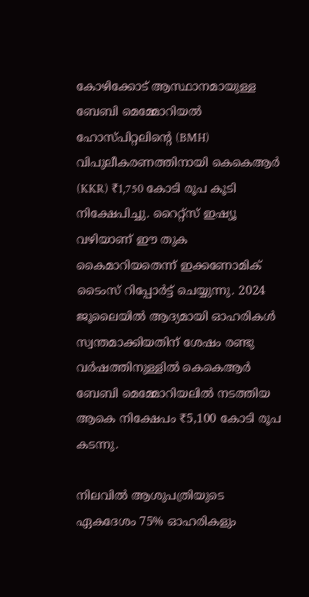കോഴിക്കോട് ആസ്ഥാനമായുള്ള ബേബി മെമ്മോറിയൽ ഹോസ്പിറ്റലിന്റെ (BMH) വിപുലീകരണത്തിനായി കെകെആർ (KKR) ₹1,750 കോടി രൂപ കൂടി നിക്ഷേപിച്ചു. റൈറ്റ്സ് ഇഷ്യൂ വഴിയാണ് ഈ തുക കൈമാറിയതെന്ന് ഇക്കണോമിക് ടൈംസ് റിപ്പോർട്ട് ചെയ്യുന്നു. 2024 ജൂലൈയിൽ ആദ്യമായി ഓഹരികൾ സ്വന്തമാക്കിയതിന് ശേഷം രണ്ടു വർഷത്തിനുള്ളിൽ കെകെആർ ബേബി മെമ്മോറിയലിൽ നടത്തിയ ആകെ നിക്ഷേപം ₹5,100 കോടി രൂപ കടന്നു.

നിലവിൽ ആശുപത്രിയുടെ ഏകദേശം 75% ഓഹരികളും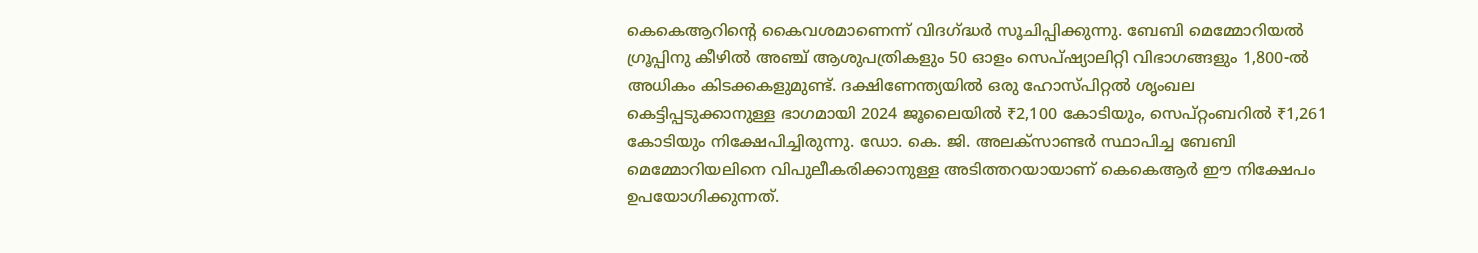കെകെആറിന്റെ കൈവശമാണെന്ന് വിദഗ്ദ്ധർ സൂചിപ്പിക്കുന്നു. ബേബി മെമ്മോറിയൽ ഗ്രൂപ്പിനു കീഴിൽ അഞ്ച് ആശുപത്രികളും 50 ഓളം സെപ്ഷ്യാലിറ്റി വിഭാഗങ്ങളും 1,800-ൽ അധികം കിടക്കകളുമുണ്ട്. ദക്ഷിണേന്ത്യയിൽ ഒരു ഹോസ്പിറ്റൽ ശൃംഖല കെട്ടിപ്പടുക്കാനുള്ള ഭാഗമായി 2024 ജൂലൈയിൽ ₹2,100 കോടിയും, സെപ്റ്റംബറിൽ ₹1,261 കോടിയും നിക്ഷേപിച്ചിരുന്നു. ഡോ. കെ. ജി. അലക്സാണ്ടർ സ്ഥാപിച്ച ബേബി മെമ്മോറിയലിനെ വിപുലീകരിക്കാനുള്ള അടിത്തറയായാണ് കെകെആർ ഈ നിക്ഷേപം ഉപയോഗിക്കുന്നത്.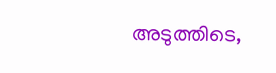അടുത്തിടെ,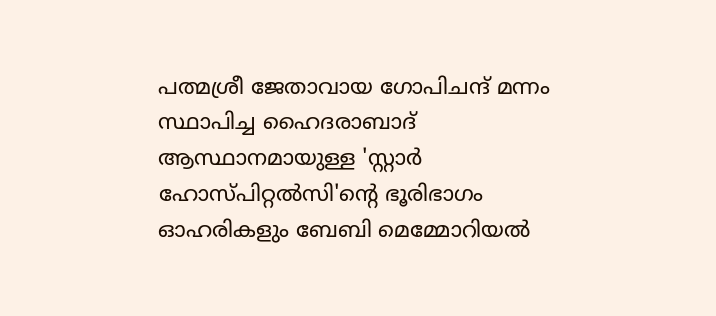പത്മശ്രീ ജേതാവായ ഗോപിചന്ദ് മന്നം സ്ഥാപിച്ച ഹൈദരാബാദ് ആസ്ഥാനമായുള്ള 'സ്റ്റാർ ഹോസ്പിറ്റൽസി'ന്റെ ഭൂരിഭാഗം ഓഹരികളും ബേബി മെമ്മോറിയൽ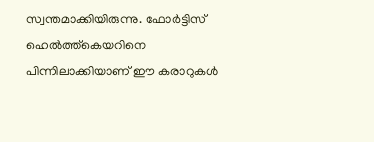സ്വന്തമാക്കിയിരുന്നു. ഫോർട്ടിസ് ഹെൽത്ത്‌കെയറിനെ പിന്നിലാക്കിയാണ് ഈ കരാറുകൾ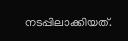നടപ്പിലാക്കിയത്.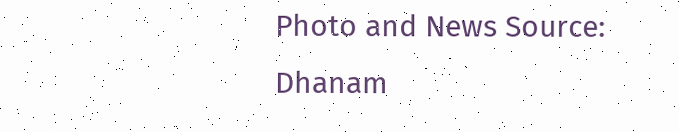Photo and News Source: Dhanam